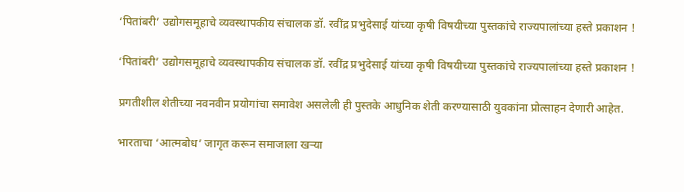‘पितांबरी’ उद्योगसमूहाचे व्यवस्थापकीय संचालक डॉ. रवींद्र प्रभुदेसाई यांच्या कृषी विषयीच्या पुस्तकांचे राज्यपालांच्या हस्ते प्रकाशन !

‘पितांबरी’ उद्योगसमूहाचे व्यवस्थापकीय संचालक डॉ. रवींद्र प्रभुदेसाई यांच्या कृषी विषयीच्या पुस्तकांचे राज्यपालांच्या हस्ते प्रकाशन !

प्रगतीशील शेतीच्या नवनवीन प्रयोगांचा समावेश असलेली ही पुस्तके आधुनिक शेती करण्यासाठी युवकांना प्रोत्साहन देणारी आहेत.

भारताचा ‘आत्मबोध’ जागृत करून समाजाला खर्‍या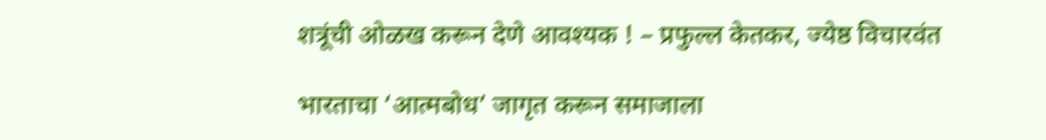शत्रूंची ओळख करून देणे आवश्यक ! – प्रफुल्ल केतकर, ज्येष्ठ विचारवंत

भारताचा ‘आत्मबोध’ जागृत करून समाजाला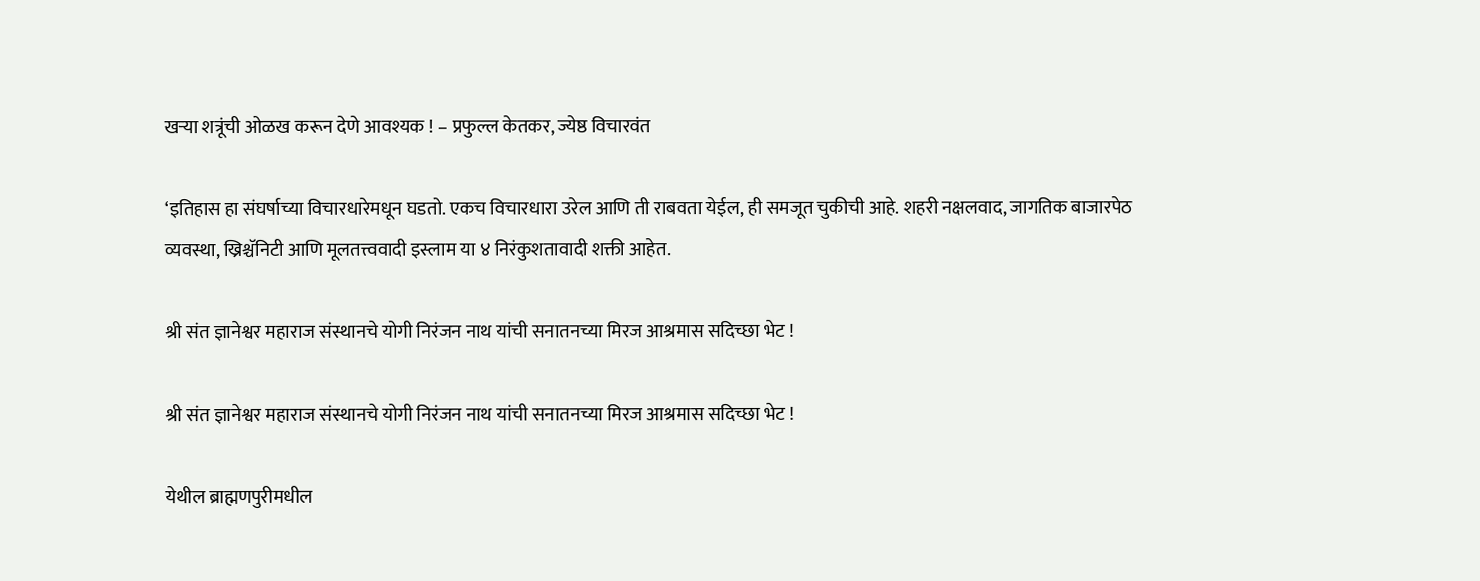खर्‍या शत्रूंची ओळख करून देणे आवश्यक ! – प्रफुल्ल केतकर, ज्येष्ठ विचारवंत

‘इतिहास हा संघर्षाच्या विचारधारेमधून घडतो. एकच विचारधारा उरेल आणि ती राबवता येईल, ही समजूत चुकीची आहे. शहरी नक्षलवाद, जागतिक बाजारपेठ व्यवस्था, ख्रिश्चॅनिटी आणि मूलतत्त्ववादी इस्लाम या ४ निरंकुशतावादी शक्ती आहेत.

श्री संत ज्ञानेश्वर महाराज संस्थानचे योगी निरंजन नाथ यांची सनातनच्या मिरज आश्रमास सदिच्छा भेट !

श्री संत ज्ञानेश्वर महाराज संस्थानचे योगी निरंजन नाथ यांची सनातनच्या मिरज आश्रमास सदिच्छा भेट !

येथील ब्राह्मणपुरीमधील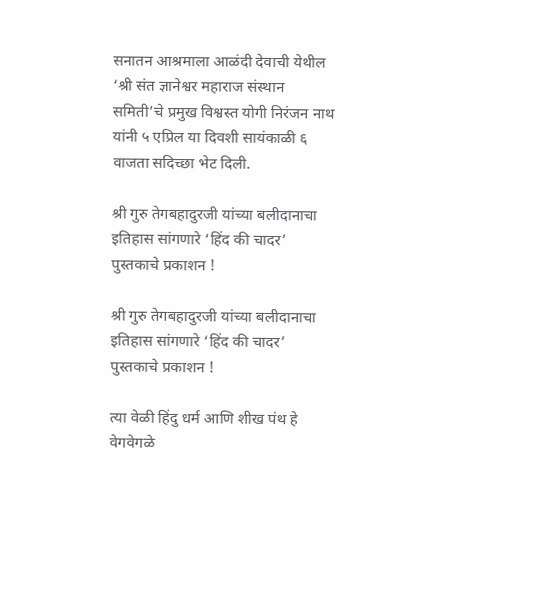सनातन आश्रमाला आळंदी देवाची येथील ‘श्री संत ज्ञानेश्वर महाराज संस्थान समिती’चे प्रमुख विश्वस्त योगी निरंजन नाथ यांनी ५ एप्रिल या दिवशी सायंकाळी ६ वाजता सदिच्छा भेट दिली.

श्री गुरु तेगबहादुरजी यांच्या बलीदानाचा इतिहास सांगणारे ‘हिंद की चादर’ पुस्तकाचे प्रकाशन !

श्री गुरु तेगबहादुरजी यांच्या बलीदानाचा इतिहास सांगणारे ‘हिंद की चादर’ पुस्तकाचे प्रकाशन !

त्या वेळी हिंदु धर्म आणि शीख पंथ हे वेगवेगळे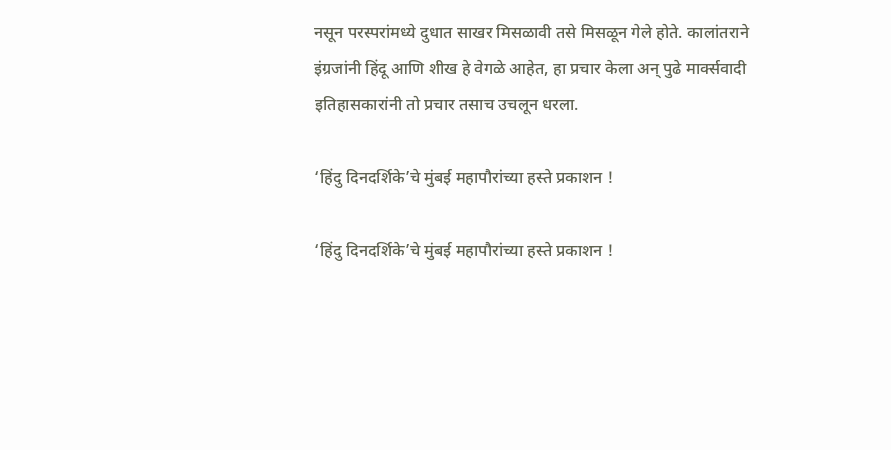नसून परस्परांमध्ये दुधात साखर मिसळावी तसे मिसळून गेले होते. कालांतराने इंग्रजांनी हिंदू आणि शीख हे वेगळे आहेत, हा प्रचार केला अन् पुढे मार्क्सवादी इतिहासकारांनी तो प्रचार तसाच उचलून धरला.

‘हिंदु दिनदर्शिके’चे मुंबई महापौरांच्या हस्ते प्रकाशन !

‘हिंदु दिनदर्शिके’चे मुंबई महापौरांच्या हस्ते प्रकाशन !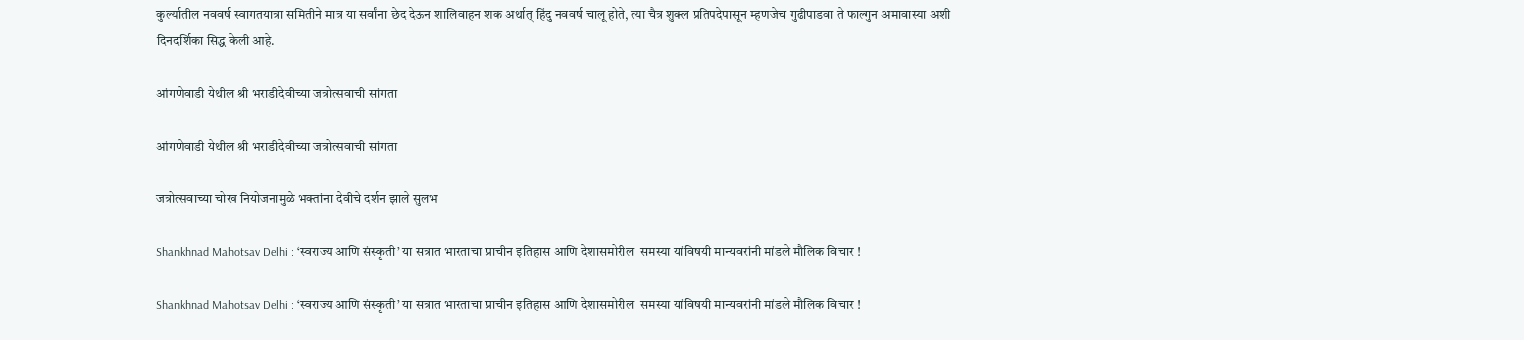कुर्ल्यातील नववर्ष स्वागतयात्रा समितीने मात्र या सर्वांना छेद देऊन शालिवाहन शक अर्थात् हिंदु नववर्ष चालू होते, त्या चैत्र शुक्ल प्रतिपदेपासून म्हणजेच गुढीपाडवा ते फाल्गुन अमावास्या अशी दिनदर्शिका सिद्ध केली आहे.

आंगणेवाडी येथील श्री भराडीदेवीच्या जत्रोत्सवाची सांगता

आंगणेवाडी येथील श्री भराडीदेवीच्या जत्रोत्सवाची सांगता

जत्रोत्सवाच्या चोख नियोजनामुळे भक्तांना देवीचे दर्शन झाले सुलभ

Shankhnad Mahotsav Delhi : ‘स्वराज्य आणि संस्कृती’ या सत्रात भारताचा प्राचीन इतिहास आणि देशासमोरील  समस्या यांविषयी मान्यवरांनी मांडले मौलिक विचार !

Shankhnad Mahotsav Delhi : ‘स्वराज्य आणि संस्कृती’ या सत्रात भारताचा प्राचीन इतिहास आणि देशासमोरील  समस्या यांविषयी मान्यवरांनी मांडले मौलिक विचार !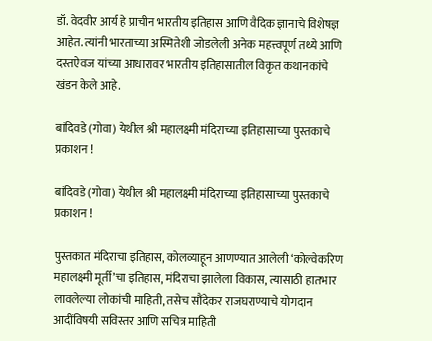डॉ. वेदवीर आर्य हे प्राचीन भारतीय इतिहास आणि वैदिक ज्ञानाचे विशेषज्ञ आहेत. त्यांनी भारताच्या अस्मितेशी जोडलेली अनेक महत्त्वपूर्ण तथ्ये आणि दस्तऐवज यांच्या आधारावर भारतीय इतिहासातील विकृत कथानकांचे खंडन केले आहे.

बांदिवडे (गोवा) येथील श्री महालक्ष्मी मंदिराच्या इतिहासाच्या पुस्तकाचे प्रकाशन !

बांदिवडे (गोवा) येथील श्री महालक्ष्मी मंदिराच्या इतिहासाच्या पुस्तकाचे प्रकाशन !

पुस्तकात मंदिराचा इतिहास, कोलव्याहून आणण्यात आलेली ‘कोल्वेकरिण महालक्ष्मी मूर्ती’चा इतिहास, मंदिराचा झालेला विकास, त्यासाठी हातभार लावलेल्या लोकांची माहिती, तसेच सौंदेकर राजघराण्याचे योगदान आदींविषयी सविस्तर आणि सचित्र माहिती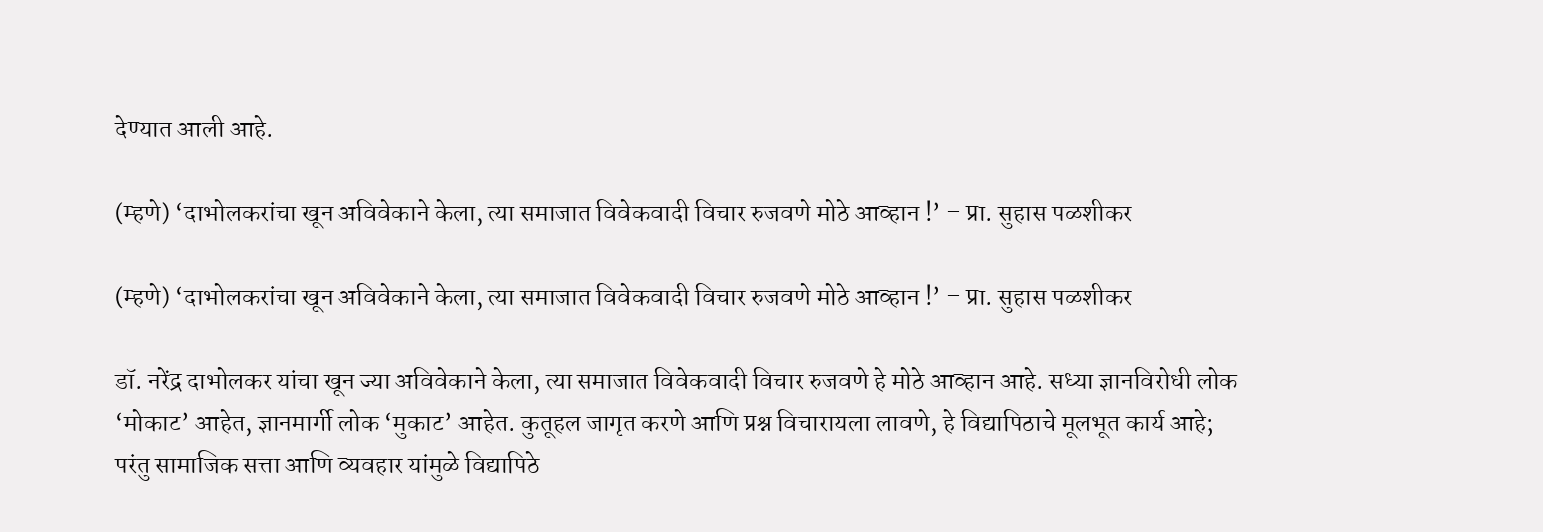देण्यात आली आहे.

(म्हणे) ‘दाभोलकरांचा खून अविवेकाने केला, त्या समाजात विवेकवादी विचार रुजवणे मोठे आव्हान !’ – प्रा. सुहास पळशीकर

(म्हणे) ‘दाभोलकरांचा खून अविवेकाने केला, त्या समाजात विवेकवादी विचार रुजवणे मोठे आव्हान !’ – प्रा. सुहास पळशीकर

डॉ. नरेंद्र दाभोलकर यांचा खून ज्या अविवेकाने केला, त्या समाजात विवेकवादी विचार रुजवणे हे मोठे आव्हान आहे. सध्या ज्ञानविरोधी लोक ‘मोकाट’ आहेत, ज्ञानमार्गी लोक ‘मुकाट’ आहेत. कुतूहल जागृत करणे आणि प्रश्न विचारायला लावणे, हे विद्यापिठाचे मूलभूत कार्य आहे; परंतु सामाजिक सत्ता आणि व्यवहार यांमुळे विद्यापिठे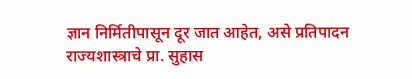ज्ञान निर्मितीपासून दूर जात आहेत, असे प्रतिपादन राज्यशास्त्राचे प्रा. सुहास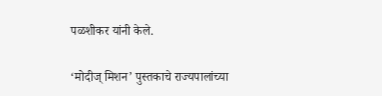पळशीकर यांनी केले.

‘मोदीज् मिशन’ पुस्तकाचे राज्यपालांच्या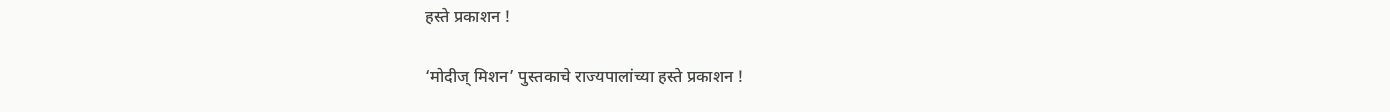हस्ते प्रकाशन !

‘मोदीज् मिशन’ पुस्तकाचे राज्यपालांच्या हस्ते प्रकाशन !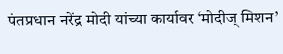पंतप्रधान नरेंद्र मोदी यांच्या कार्यावर ‘मोदीज् मिशन’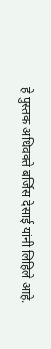हे पुस्तक अधिवक्ते बर्जिस देसाई यांनी लिहिले आहे.